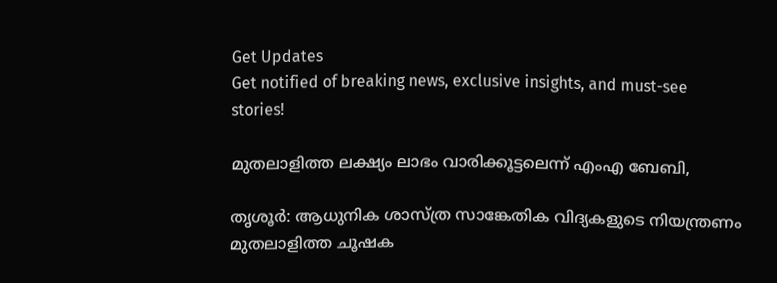Get Updates
Get notified of breaking news, exclusive insights, and must-see stories!

മുതലാളിത്ത ലക്ഷ്യം ലാഭം വാരിക്കൂട്ടലെന്ന് എംഎ ബേബി,

തൃശൂര്‍: ആധുനിക ശാസ്ത്ര സാങ്കേതിക വിദ്യകളുടെ നിയന്ത്രണം മുതലാളിത്ത ചൂഷക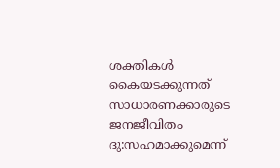ശക്തികള്‍ കൈയടക്കുന്നത് സാധാരണക്കാരുടെ ജനജീവിതം ദു:സഹമാക്കുമെന്ന്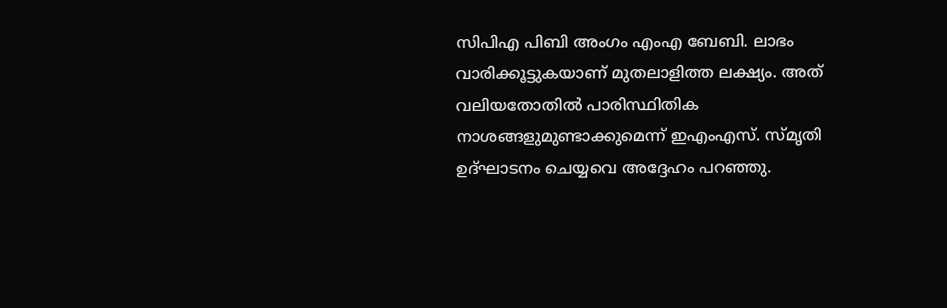സിപിഎ പിബി അംഗം എംഎ ബേബി. ലാഭം വാരിക്കൂട്ടുകയാണ് മുതലാളിത്ത ലക്ഷ്യം. അത് വലിയതോതില്‍ പാരിസ്ഥിതിക നാശങ്ങളുമുണ്ടാക്കുമെന്ന് ഇഎംഎസ്. സ്മൃതി ഉദ്ഘാടനം ചെയ്യവെ അദ്ദേഹം പറഞ്ഞു.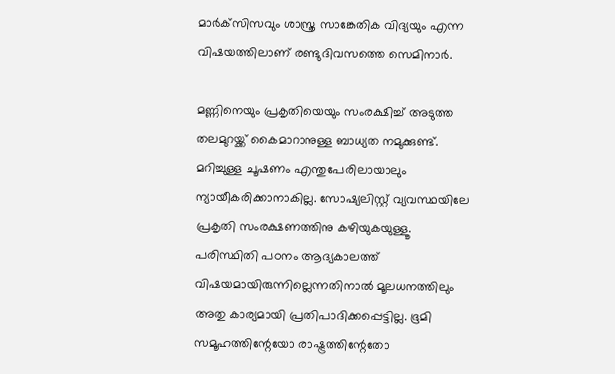മാര്‍ക്‌സിസവും ശാസ്ത്ര സാങ്കേതിക വിദ്യയും എന്ന വിഷയത്തിലാണ് രണ്ടുദിവസത്തെ സെമിനാര്‍.

മണ്ണിനെയും പ്രകൃതിയെയും സംരക്ഷിച്ച് അടുത്ത തലമുറയ്ക്ക് കൈമാറാനുള്ള ബാധ്യത നമുക്കുണ്ട്. മറിച്ചുള്ള ചൂഷണം എന്തുപേരിലായാലും ന്യായീകരിക്കാനാകില്ല. സോഷ്യലിസ്റ്റ് വ്യവസ്ഥയിലേ പ്രകൃതി സംരക്ഷണത്തിനു കഴിയുകയുള്ളൂ. പരിസ്ഥിതി പഠനം ആദ്യകാലത്ത് വിഷയമായിരുന്നില്ലെന്നതിനാല്‍ മൂലധനത്തിലും അതു കാര്യമായി പ്രതിപാദിക്കപ്പെട്ടില്ല. ഭൂമി സമൂഹത്തിന്റേയോ രാഷ്ട്രത്തിന്റേതോ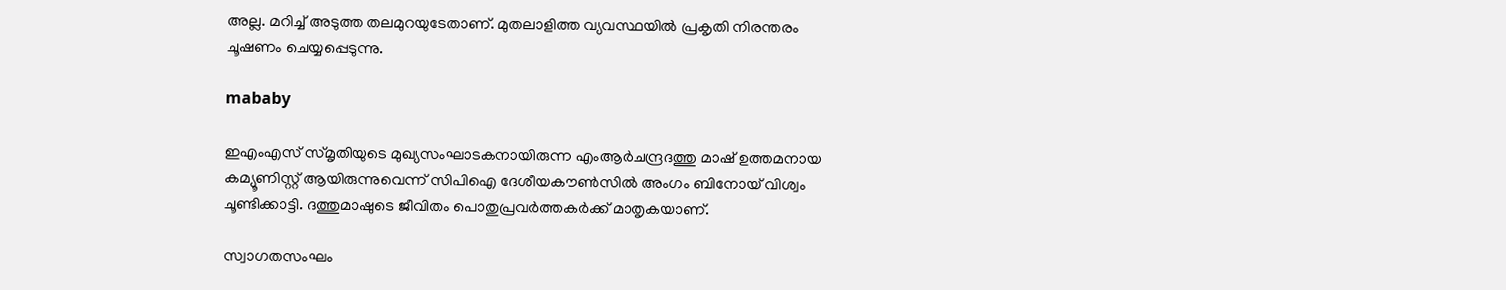അല്ല. മറിച്ച് അടുത്ത തലമുറയുടേതാണ്. മുതലാളിത്ത വ്യവസ്ഥയില്‍ പ്രകൃതി നിരന്തരം ചൂഷണം ചെയ്യപ്പെടുന്നു.

mababy

ഇഎംഎസ് സ്മൃതിയുടെ മുഖ്യസംഘാടകനായിരുന്ന എംആര്‍ചന്ദ്രദത്തു മാഷ് ഉത്തമനായ കമ്യൂണിസ്റ്റ് ആയിരുന്നുവെന്ന് സിപിഐ ദേശീയകൗണ്‍സില്‍ അംഗം ബിനോയ് വിശ്വം ചൂണ്ടിക്കാട്ടി. ദത്തുമാഷുടെ ജീവിതം പൊതുപ്രവര്‍ത്തകര്‍ക്ക് മാതൃകയാണ്.

സ്വാഗതസംഘം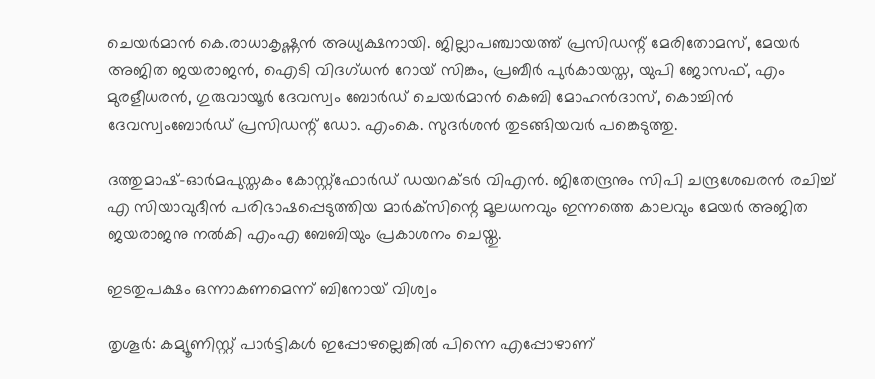ചെയര്‍മാന്‍ കെ.രാധാകൃഷ്ണന്‍ അധ്യക്ഷനായി. ജില്ലാപഞ്ചായത്ത് പ്രസിഡന്റ് മേരിതോമസ്, മേയര്‍ അജിത ജയരാജന്‍, ഐടി വിദഗ്ധന്‍ റോയ് സിങ്കം, പ്രബീര്‍ പുര്‍കായസ്ത, യുപി ജോസഫ്, എം മുരളീധരന്‍, ഗുരുവായൂര്‍ ദേവസ്വം ബോര്‍ഡ് ചെയര്‍മാന്‍ കെബി മോഹന്‍ദാസ്, കൊച്ചിന്‍ ദേവസ്വംബോര്‍ഡ് പ്രസിഡന്റ് ഡോ. എംകെ. സുദര്‍ശന്‍ തുടങ്ങിയവര്‍ പങ്കെടുത്തു.

ദത്തുമാഷ്-ഓര്‍മപുസ്തകം കോസ്റ്റ്‌ഫോര്‍ഡ് ഡയറക്ടര്‍ വിഎന്‍. ജിതേന്ദ്രനും സിപി ചന്ദ്രശേഖരന്‍ രചിച്ച് എ സിയാവുദീന്‍ പരിഭാഷപ്പെടുത്തിയ മാര്‍ക്‌സിന്റെ മൂലധനവും ഇന്നത്തെ കാലവും മേയര്‍ അജിത ജയരാജനു നല്‍കി എംഎ ബേബിയും പ്രകാശനം ചെയ്തു.

ഇടതുപക്ഷം ഒന്നാകണമെന്ന് ബിനോയ് വിശ്വം

തൃശൂര്‍: കമ്യൂണിസ്റ്റ് പാര്‍ട്ടികള്‍ ഇപ്പോഴല്ലെങ്കില്‍ പിന്നെ എപ്പോഴാണ്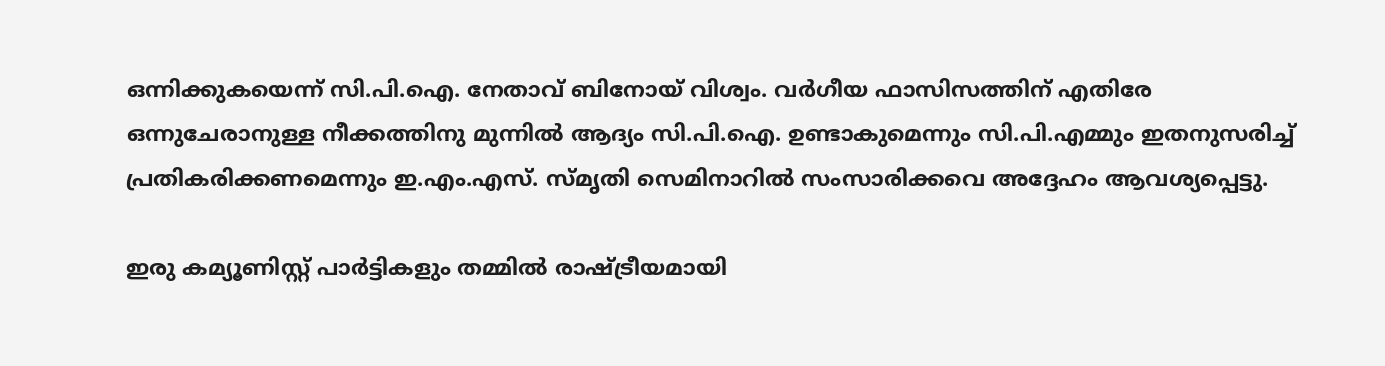ഒന്നിക്കുകയെന്ന് സി.പി.ഐ. നേതാവ് ബിനോയ് വിശ്വം. വര്‍ഗീയ ഫാസിസത്തിന് എതിരേ ഒന്നുചേരാനുള്ള നീക്കത്തിനു മുന്നില്‍ ആദ്യം സി.പി.ഐ. ഉണ്ടാകുമെന്നും സി.പി.എമ്മും ഇതനുസരിച്ച് പ്രതികരിക്കണമെന്നും ഇ.എം.എസ്. സ്മൃതി സെമിനാറില്‍ സംസാരിക്കവെ അദ്ദേഹം ആവശ്യപ്പെട്ടു.

ഇരു കമ്യൂണിസ്റ്റ് പാര്‍ട്ടികളും തമ്മില്‍ രാഷ്ട്രീയമായി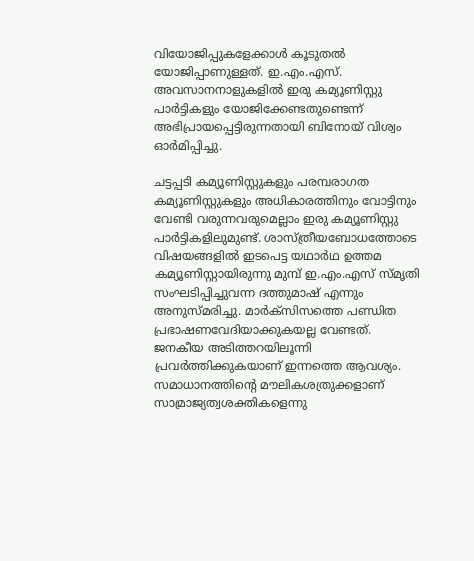വിയോജിപ്പുകളേക്കാള്‍ കൂടുതല്‍ യോജിപ്പാണുള്ളത്. ഇ.എം.എസ്. അവസാനനാളുകളില്‍ ഇരു കമ്യൂണിസ്റ്റു പാര്‍ട്ടികളും യോജിക്കേണ്ടതുണ്ടെന്ന് അഭിപ്രായപ്പെട്ടിരുന്നതായി ബിനോയ് വിശ്വം ഓര്‍മിപ്പിച്ചു.

ചട്ടപ്പടി കമ്യൂണിസ്റ്റുകളും പരമ്പരാഗത കമ്യൂണിസ്റ്റുകളും അധികാരത്തിനും വോട്ടിനും വേണ്ടി വരുന്നവരുമെല്ലാം ഇരു കമ്യൂണിസ്റ്റു പാര്‍ട്ടികളിലുമുണ്ട്. ശാസ്ത്രീയബോധത്തോടെ വിഷയങ്ങളില്‍ ഇടപെട്ട യഥാര്‍ഥ ഉത്തമ കമ്യൂണിസ്റ്റായിരുന്നു മുമ്പ് ഇ.എം.എസ് സ്മൃതി സംഘടിപ്പിച്ചുവന്ന ദത്തുമാഷ് എന്നും അനുസ്മരിച്ചു. മാര്‍ക്‌സിസത്തെ പണ്ഡിത പ്രഭാഷണവേദിയാക്കുകയല്ല വേണ്ടത്. ജനകീയ അടിത്തറയിലൂന്നി പ്രവര്‍ത്തിക്കുകയാണ് ഇന്നത്തെ ആവശ്യം. സമാധാനത്തിന്റെ മൗലികശത്രുക്കളാണ് സാമ്രാജ്യത്വശക്തികളെന്നു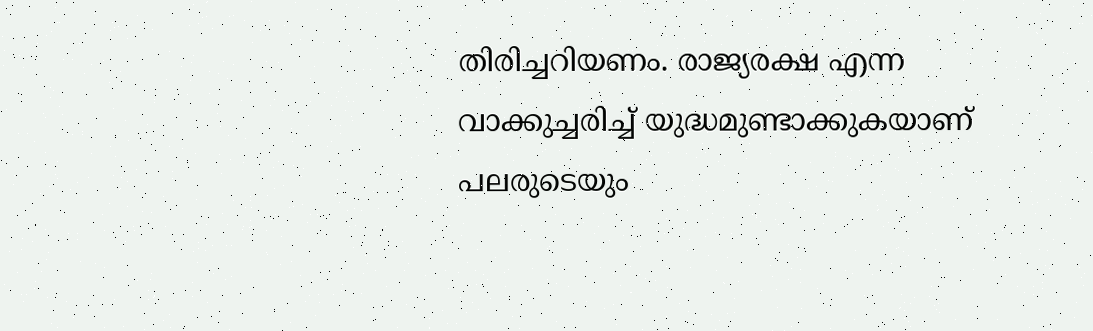തിരിച്ചറിയണം. രാജ്യരക്ഷ എന്ന വാക്കുച്ചരിച്ച് യുദ്ധമുണ്ടാക്കുകയാണ് പലരുടെയും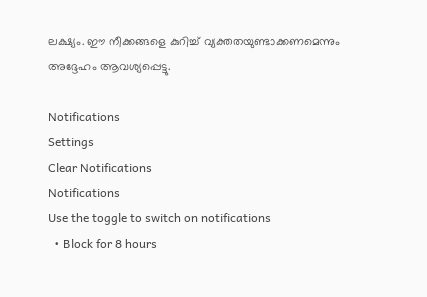ലക്ഷ്യം. ഈ നീക്കങ്ങളെ കുറിച്ച് വ്യക്തതയുണ്ടാക്കണമെന്നും അദ്ദേഹം ആവശ്യപ്പെട്ടു.

Notifications
Settings
Clear Notifications
Notifications
Use the toggle to switch on notifications
  • Block for 8 hours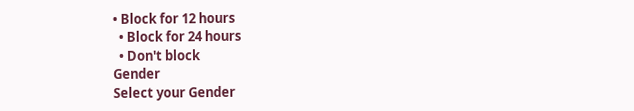• Block for 12 hours
  • Block for 24 hours
  • Don't block
Gender
Select your Gender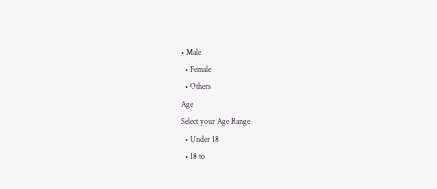• Male
  • Female
  • Others
Age
Select your Age Range
  • Under 18
  • 18 to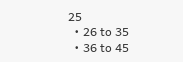25
  • 26 to 35
  • 36 to 45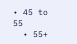• 45 to 55
  • 55+